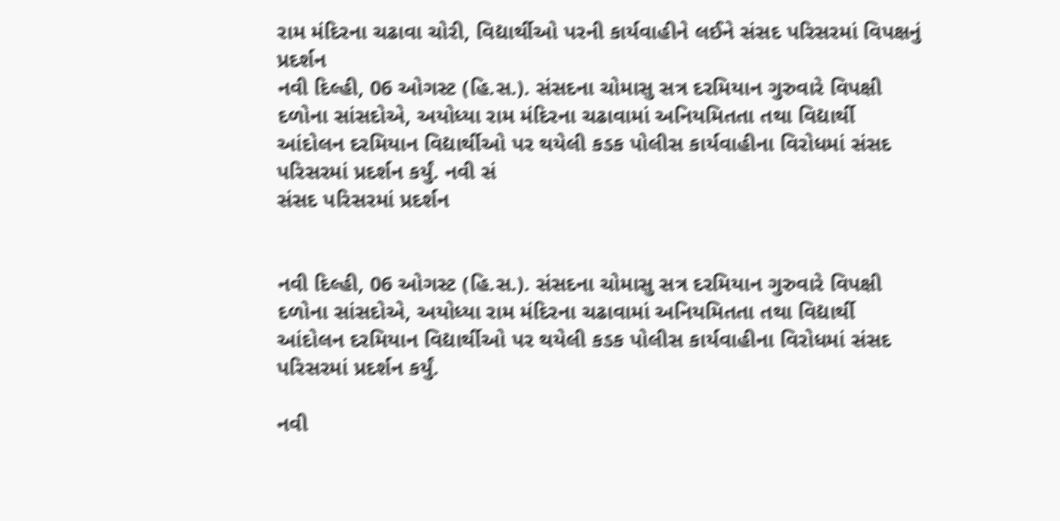રામ મંદિરના ચઢાવા ચોરી, વિદ્યાર્થીઓ પરની કાર્યવાહીને લઈને સંસદ પરિસરમાં વિપક્ષનું પ્રદર્શન
નવી દિલ્હી, 06 ઓગસ્ટ (હિ.સ.). સંસદના ચોમાસુ સત્ર દરમિયાન ગુરુવારે વિપક્ષી દળોના સાંસદોએ, અયોધ્યા રામ મંદિરના ચઢાવામાં અનિયમિતતા તથા વિદ્યાર્થી આંદોલન દરમિયાન વિદ્યાર્થીઓ પર થયેલી કડક પોલીસ કાર્યવાહીના વિરોધમાં સંસદ પરિસરમાં પ્રદર્શન કર્યું. નવી સં
સંસદ પરિસરમાં પ્રદર્શન


નવી દિલ્હી, 06 ઓગસ્ટ (હિ.સ.). સંસદના ચોમાસુ સત્ર દરમિયાન ગુરુવારે વિપક્ષી દળોના સાંસદોએ, અયોધ્યા રામ મંદિરના ચઢાવામાં અનિયમિતતા તથા વિદ્યાર્થી આંદોલન દરમિયાન વિદ્યાર્થીઓ પર થયેલી કડક પોલીસ કાર્યવાહીના વિરોધમાં સંસદ પરિસરમાં પ્રદર્શન કર્યું.

નવી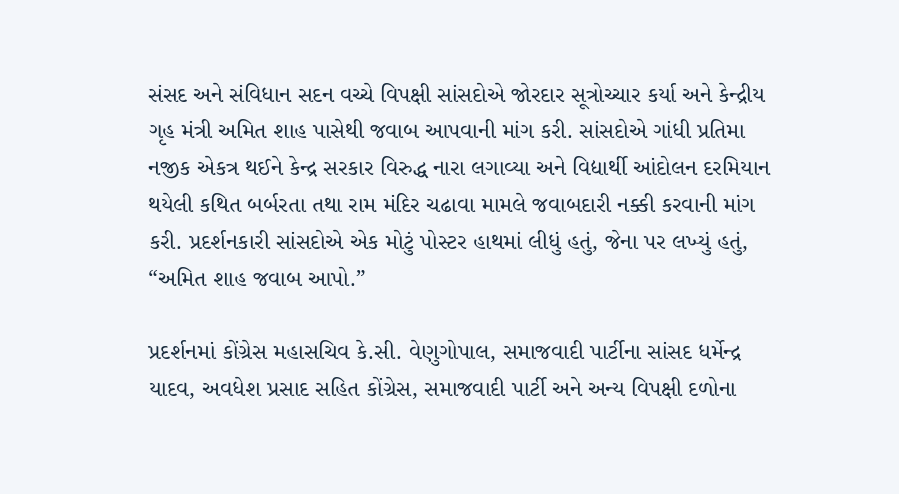સંસદ અને સંવિધાન સદન વચ્ચે વિપક્ષી સાંસદોએ જોરદાર સૂત્રોચ્ચાર કર્યા અને કેન્દ્રીય ગૃહ મંત્રી અમિત શાહ પાસેથી જવાબ આપવાની માંગ કરી. સાંસદોએ ગાંધી પ્રતિમા નજીક એકત્ર થઈને કેન્દ્ર સરકાર વિરુદ્ધ નારા લગાવ્યા અને વિદ્યાર્થી આંદોલન દરમિયાન થયેલી કથિત બર્બરતા તથા રામ મંદિર ચઢાવા મામલે જવાબદારી નક્કી કરવાની માંગ કરી. પ્રદર્શનકારી સાંસદોએ એક મોટું પોસ્ટર હાથમાં લીધું હતું, જેના પર લખ્યું હતું, “અમિત શાહ જવાબ આપો.”

પ્રદર્શનમાં કોંગ્રેસ મહાસચિવ કે.સી. વેણુગોપાલ, સમાજવાદી પાર્ટીના સાંસદ ધર્મેન્દ્ર યાદવ, અવધેશ પ્રસાદ સહિત કોંગ્રેસ, સમાજવાદી પાર્ટી અને અન્ય વિપક્ષી દળોના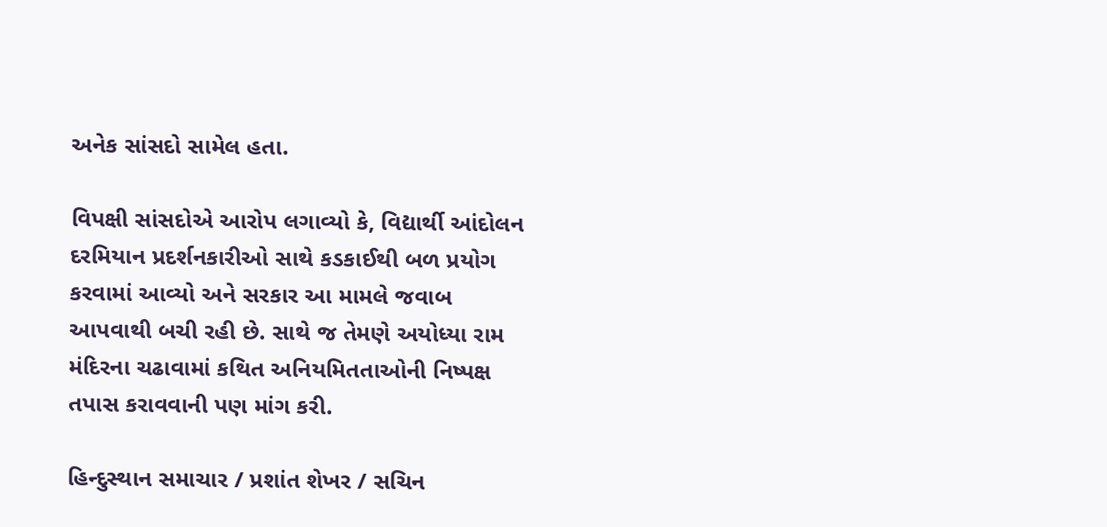અનેક સાંસદો સામેલ હતા.

વિપક્ષી સાંસદોએ આરોપ લગાવ્યો કે, વિદ્યાર્થી આંદોલન દરમિયાન પ્રદર્શનકારીઓ સાથે કડકાઈથી બળ પ્રયોગ કરવામાં આવ્યો અને સરકાર આ મામલે જવાબ આપવાથી બચી રહી છે. સાથે જ તેમણે અયોધ્યા રામ મંદિરના ચઢાવામાં કથિત અનિયમિતતાઓની નિષ્પક્ષ તપાસ કરાવવાની પણ માંગ કરી.

હિન્દુસ્થાન સમાચાર / પ્રશાંત શેખર / સચિન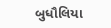બુધૌલિયા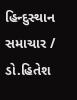હિન્દુસ્થાન સમાચાર / ડો.હિતેશ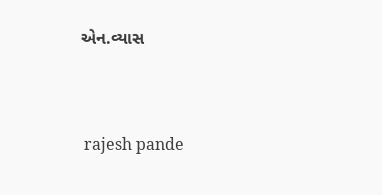એન.વ્યાસ


 rajesh pande